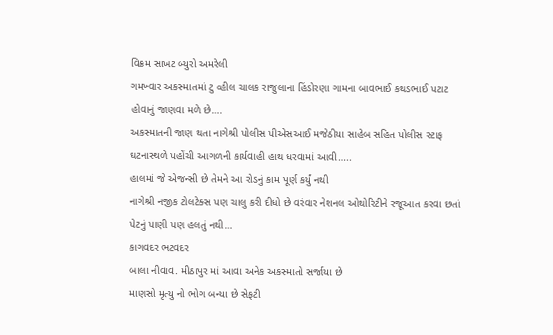વિક્રમ સાખટ બ્યુરો અમરેલી
ગમખ્વાર અકસ્માતમાં ટુ વ્હીલ ચાલક રાજુલાના હિંડોરણા ગામના બાવભાઈ કથડભાઈ પટાટ હોવાનું જાણવા મળે છે….
અકસ્માતની જાણ થતા નાગેશ્રી પોલીસ પીએસઆઈ મજેઠીયા સાહેબ સહિત પોલીસ સ્ટાફ ઘટનાસ્થળે પહોંચી આગળની કાર્યવાહી હાથ ધરવામાં આવી…..
હાલમાં જે એજન્સી છે તેમને આ રોડનું કામ પૂર્ણ કર્યું નથી
નાગેશ્રી નજીક ટોલટેક્સ પણ ચાલુ કરી દીધો છે વરંવાર નેશનલ ઓથોરિટીને રજૂઆત કરવા છતાં પેટનું પાણી પણ હલતું નથી…
કાગવદર ભટવદર
બાલા નીવાવ. મીઠાપુર માં આવા અનેક અકસ્માતો સર્જાયા છે
માણસો મૃત્યુ નો ભોગ બન્યા છે સેફટી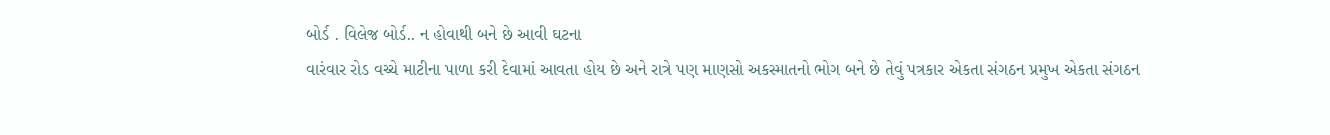બોર્ડ . વિલેજ બોર્ડ.. ન હોવાથી બને છે આવી ઘટના
વારંવાર રોડ વચ્ચે માટીના પાળા કરી દેવામાં આવતા હોય છે અને રાત્રે પણ માણસો અકસ્માતનો ભોગ બને છે તેવું પત્રકાર એકતા સંગઠન પ્રમુખ એકતા સંગઠન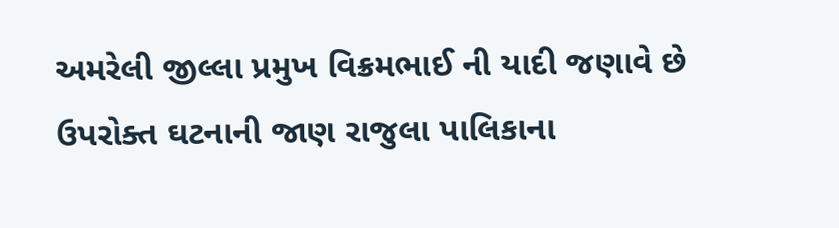અમરેલી જીલ્લા પ્રમુખ વિક્રમભાઈ ની યાદી જણાવે છે
ઉપરોક્ત ઘટનાની જાણ રાજુલા પાલિકાના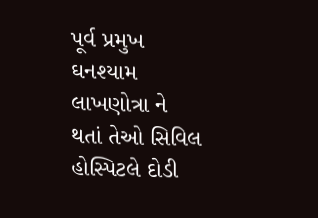પૂર્વ પ્રમુખ ઘનશ્યામ લાખણોત્રા ને થતાં તેઓ સિવિલ હોસ્પિટલે દોડી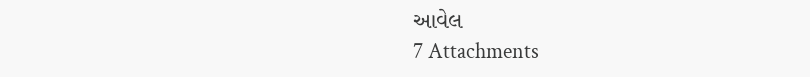આવેલ
7 Attachments